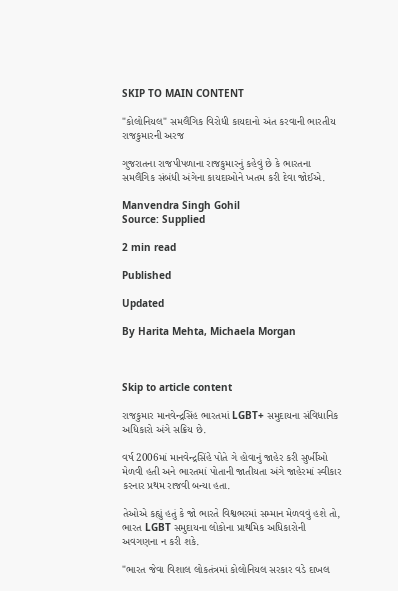SKIP TO MAIN CONTENT

"કોલોનિયલ" સમલૈંગિક વિરોધી કાયદાનો અંત કરવાની ભારતીય રાજકુમારની અરજ

ગુજરાતના રાજપીપળાના રાજકુમારનું કહેવું છે કે ભારતના સમલૈંગિક સંબંધી અંગેના કાયદાઓને ખતમ કરી દેવા જોઈએ.

Manvendra Singh Gohil
Source: Supplied

2 min read

Published

Updated

By Harita Mehta, Michaela Morgan



Skip to article content

રાજકુમાર માનવેન્દ્રસિંહ ભારતમાં LGBT+ સમુદાયના સંવિધાનિક અધિકારો અંગે સક્રિય છે.

વર્ષ 2006માં માનવેન્દ્રસિંહે પોતે ગે હોવાનું જાહેર કરી સુર્ખીઓ મેળવી હતી અને ભારતમાં પોતાની જાતીયતા અંગે જાહેરમાં સ્વીકાર કરનાર પ્રથમ રાજવી બન્યા હતા.

તેઓએ કહ્યું હતું કે જો ભારતે વિશ્વભરમાં સમ્માન મેળવવું હશે તો, ભારત LGBT સમુદાયના લોકોના પ્રાથમિક અધિકારોની અવગણના ન કરી શકે.

"ભારત જેવા વિશાલ લોકતંત્રમાં કોલોનિયલ સરકાર વડે દાખલ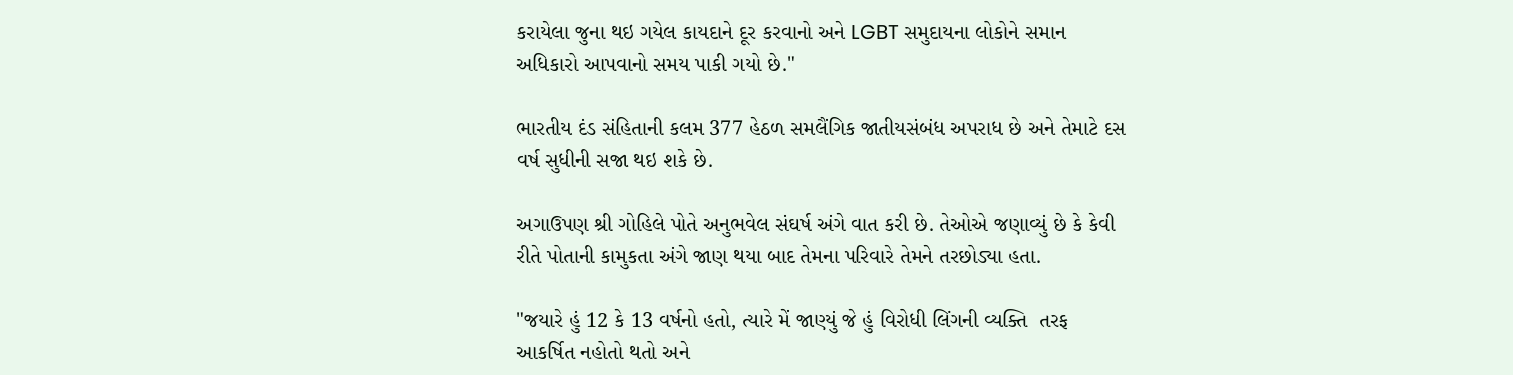કરાયેલા જુના થઇ ગયેલ કાયદાને દૂર કરવાનો અને LGBT સમુદાયના લોકોને સમાન અધિકારો આપવાનો સમય પાકી ગયો છે."

ભારતીય દંડ સંહિતાની કલમ 377 હેઠળ સમલૈંગિક જાતીયસંબંધ અપરાધ છે અને તેમાટે દસ વર્ષ સુધીની સજા થઇ શકે છે.

અગાઉપણ શ્રી ગોહિલે પોતે અનુભવેલ સંઘર્ષ અંગે વાત કરી છે. તેઓએ જણાવ્યું છે કે કેવી રીતે પોતાની કામુકતા અંગે જાણ થયા બાદ તેમના પરિવારે તેમને તરછોડ્યા હતા.

"જયારે હું 12 કે 13 વર્ષનો હતો, ત્યારે મેં જાણ્યું જે હું વિરોધી લિંગની વ્યક્તિ  તરફ આકર્ષિત નહોતો થતો અને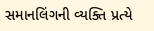સમાનલિંગની વ્યક્તિ પ્રત્યે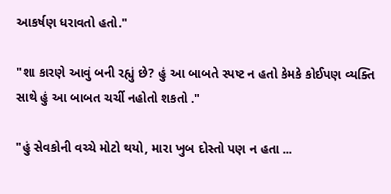આકર્ષણ ધરાવતો હતો."

"શા કારણે આવું બની રહ્યું છે? હું આ બાબતે સ્પષ્ટ ન હતો કેમકે કોઈપણ વ્યક્તિ સાથે હું આ બાબત ચર્ચી નહોતો શકતો ."

"હું સેવકોની વચ્ચે મોટો થયો, મારા ખુબ દોસ્તો પણ ન હતા ...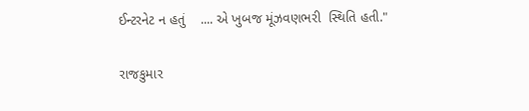ઈન્ટરનેટ ન હતું    .... એ ખુબજ મૂંઝવણભરી  સ્થિતિ હતી."

રાજકુમાર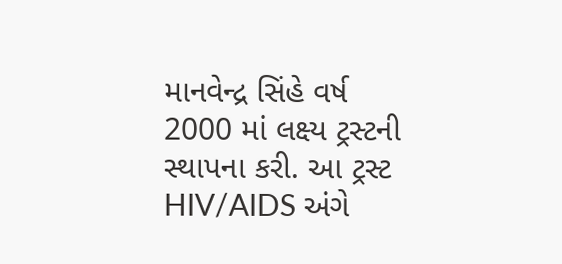માનવેન્દ્ર સિંહે વર્ષ 2000 માં લક્ષ્ય ટ્રસ્ટની સ્થાપના કરી. આ ટ્રસ્ટ HIV/AIDS અંગે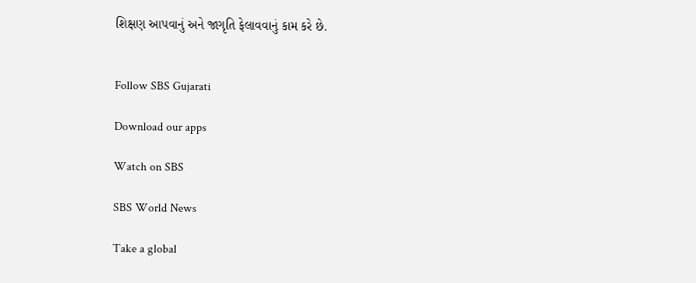શિક્ષણ આપવાનું અને જાગૃતિ ફેલાવવાનું કામ કરે છે.


Follow SBS Gujarati

Download our apps

Watch on SBS

SBS World News

Take a global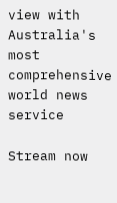view with Australia's most comprehensive world news service

Stream now